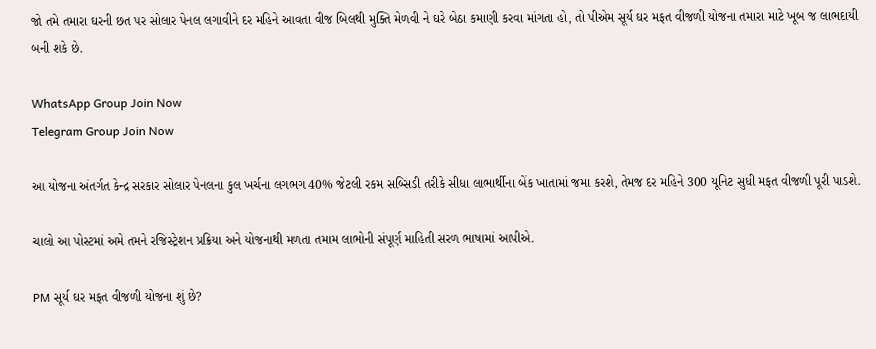જો તમે તમારા ઘરની છત પર સોલાર પેનલ લગાવીને દર મહિને આવતા વીજ બિલથી મુક્તિ મેળવી ને ઘરે બેઠા કમાણી કરવા માંગતા હો, તો પીએમ સૂર્ય ઘર મફત વીજળી યોજના તમારા માટે ખૂબ જ લાભદાયી બની શકે છે.

WhatsApp Group Join Now
Telegram Group Join Now

આ યોજના અંતર્ગત કેન્દ્ર સરકાર સોલાર પેનલના કુલ ખર્ચના લગભગ 40% જેટલી રકમ સબ્સિડી તરીકે સીધા લાભાર્થીના બેંક ખાતામાં જમા કરશે, તેમજ દર મહિને 300 યૂનિટ સુધી મફત વીજળી પૂરી પાડશે.

ચાલો આ પોસ્ટમાં અમે તમને રજિસ્ટ્રેશન પ્રક્રિયા અને યોજનાથી મળતા તમામ લાભોની સંપૂર્ણ માહિતી સરળ ભાષામાં આપીએ.

PM સૂર્ય ઘર મફત વીજળી યોજના શું છે?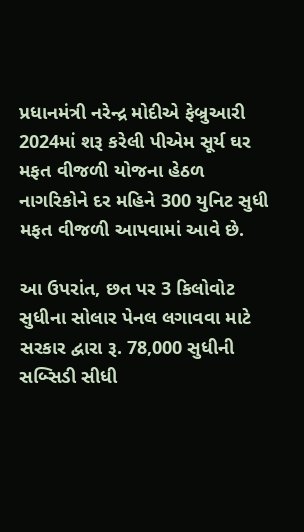પ્રધાનમંત્રી નરેન્દ્ર મોદીએ ફેબ્રુઆરી 2024માં શરૂ કરેલી પીએમ સૂર્ય ઘર મફત વીજળી યોજના હેઠળ નાગરિકોને દર મહિને 300 યુનિટ સુધી મફત વીજળી આપવામાં આવે છે.

આ ઉપરાંત, છત પર 3 કિલોવોટ સુધીના સોલાર પેનલ લગાવવા માટે સરકાર દ્વારા રૂ. 78,000 સુધીની સબ્સિડી સીધી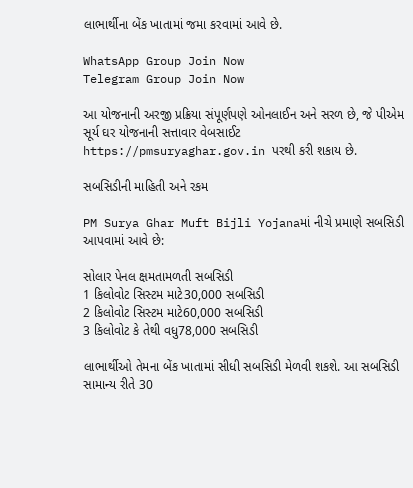લાભાર્થીના બેંક ખાતામાં જમા કરવામાં આવે છે.

WhatsApp Group Join Now
Telegram Group Join Now

આ યોજનાની અરજી પ્રક્રિયા સંપૂર્ણપણે ઓનલાઈન અને સરળ છે, જે પીએમ સૂર્ય ઘર યોજનાની સત્તાવાર વેબસાઈટ https://pmsuryaghar.gov.in પરથી કરી શકાય છે.

સબસિડીની માહિતી અને રકમ

PM Surya Ghar Muft Bijli Yojanaમાં નીચે પ્રમાણે સબસિડી આપવામાં આવે છે:

સોલાર પેનલ ક્ષમતામળતી સબસિડી
1 કિલોવોટ સિસ્ટમ માટે30,000 સબસિડી
2 કિલોવોટ સિસ્ટમ માટે60,000 સબસિડી
3 કિલોવોટ કે તેથી વધુ78,000 સબસિડી

લાભાર્થીઓ તેમના બેંક ખાતામાં સીધી સબસિડી મેળવી શકશે. આ સબસિડી સામાન્ય રીતે 30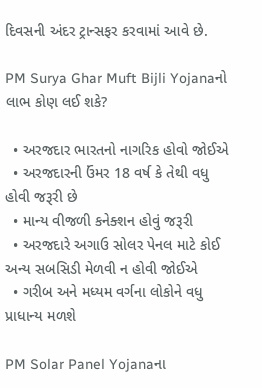દિવસની અંદર ટ્રાન્સફર કરવામાં આવે છે.

PM Surya Ghar Muft Bijli Yojanaનો લાભ કોણ લઈ શકે?

  • અરજદાર ભારતનો નાગરિક હોવો જોઈએ
  • અરજદારની ઉંમર 18 વર્ષ કે તેથી વધુ હોવી જરૂરી છે
  • માન્ય વીજળી કનેક્શન હોવું જરૂરી
  • અરજદારે અગાઉ સોલર પેનલ માટે કોઈ અન્ય સબસિડી મેળવી ન હોવી જોઈએ
  • ગરીબ અને મધ્યમ વર્ગના લોકોને વધુ પ્રાધાન્ય મળશે

PM Solar Panel Yojanaના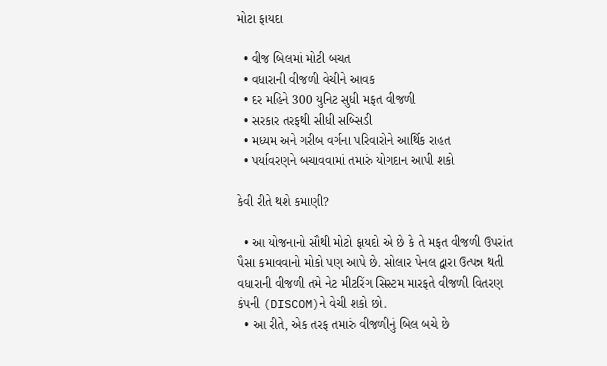મોટા ફાયદા

  • વીજ બિલમાં મોટી બચત
  • વધારાની વીજળી વેચીને આવક
  • દર મહિને 300 યુનિટ સુધી મફત વીજળી
  • સરકાર તરફથી સીધી સબ્સિડી
  • મધ્યમ અને ગરીબ વર્ગના પરિવારોને આર્થિક રાહત
  • પર્યાવરણને બચાવવામાં તમારું યોગદાન આપી શકો

કેવી રીતે થશે કમાણી?

  • આ યોજનાનો સૌથી મોટો ફાયદો એ છે કે તે મફત વીજળી ઉપરાંત પૈસા કમાવવાનો મોકો પણ આપે છે. સોલાર પેનલ દ્વારા ઉત્પન્ન થતી વધારાની વીજળી તમે નેટ મીટરિંગ સિસ્ટમ મારફતે વીજળી વિતરણ કંપની (DISCOM)ને વેચી શકો છો.
  • આ રીતે, એક તરફ તમારું વીજળીનું બિલ બચે છે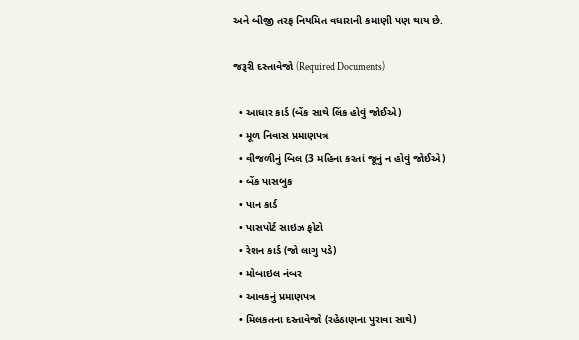અને બીજી તરફ નિયમિત વધારાની કમાણી પણ થાય છે.

જરૂરી દસ્તાવેજો (Required Documents)

  • આધાર કાર્ડ (બેંક સાથે લિંક હોવું જોઈએ)
  • મૂળ નિવાસ પ્રમાણપત્ર
  • વીજળીનું બિલ (3 મહિના કરતાં જૂનું ન હોવું જોઈએ)
  • બેંક પાસબુક
  • પાન કાર્ડ
  • પાસપોર્ટ સાઇઝ ફોટો
  • રેશન કાર્ડ (જો લાગુ પડે)
  • મોબાઇલ નંબર
  • આવકનું પ્રમાણપત્ર
  • મિલકતના દસ્તાવેજો (રહેઠાણના પુરાવા સાથે)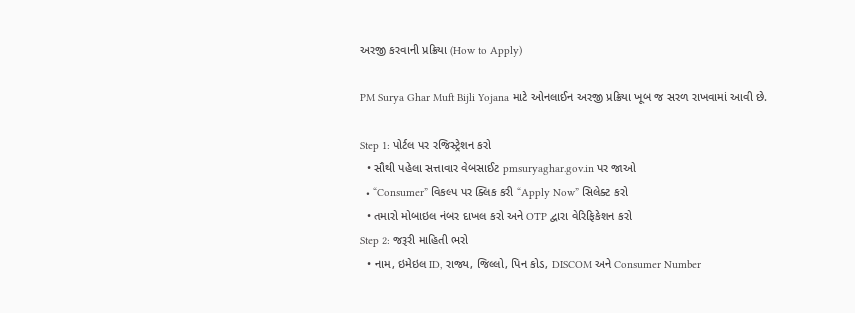અરજી કરવાની પ્રક્રિયા (How to Apply)

PM Surya Ghar Muft Bijli Yojana માટે ઓનલાઈન અરજી પ્રક્રિયા ખૂબ જ સરળ રાખવામાં આવી છે.

Step 1: પોર્ટલ પર રજિસ્ટ્રેશન કરો
  • સૌથી પહેલા સત્તાવાર વેબસાઈટ pmsuryaghar.gov.in પર જાઓ
  • “Consumer” વિકલ્પ પર ક્લિક કરી “Apply Now” સિલેક્ટ કરો
  • તમારો મોબાઇલ નંબર દાખલ કરો અને OTP દ્વારા વેરિફિકેશન કરો
Step 2: જરૂરી માહિતી ભરો
  • નામ, ઇમેઇલ ID, રાજ્ય, જિલ્લો, પિન કોડ, DISCOM અને Consumer Number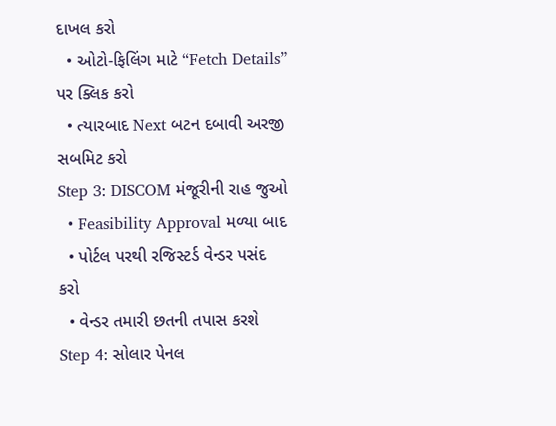દાખલ કરો
  • ઓટો-ફિલિંગ માટે “Fetch Details” પર ક્લિક કરો
  • ત્યારબાદ Next બટન દબાવી અરજી સબમિટ કરો
Step 3: DISCOM મંજૂરીની રાહ જુઓ
  • Feasibility Approval મળ્યા બાદ
  • પોર્ટલ પરથી રજિસ્ટર્ડ વેન્ડર પસંદ કરો
  • વેન્ડર તમારી છતની તપાસ કરશે
Step 4: સોલાર પેનલ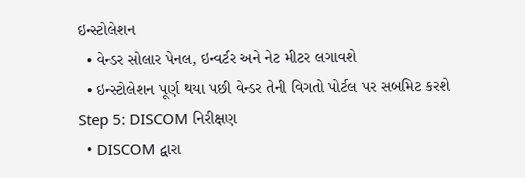ઇન્સ્ટોલેશન
  • વેન્ડર સોલાર પેનલ, ઇન્વર્ટર અને નેટ મીટર લગાવશે
  • ઇન્સ્ટોલેશન પૂર્ણ થયા પછી વેન્ડર તેની વિગતો પોર્ટલ પર સબમિટ કરશે
Step 5: DISCOM નિરીક્ષણ
  • DISCOM દ્વારા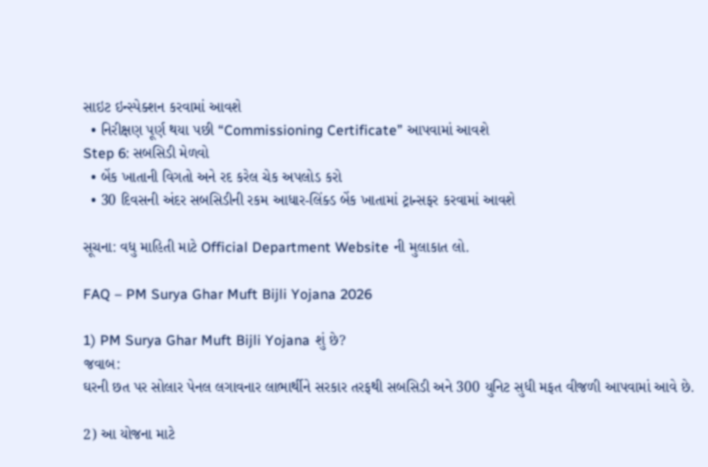સાઇટ ઇન્સ્પેક્શન કરવામાં આવશે
  • નિરીક્ષણ પૂર્ણ થયા પછી “Commissioning Certificate” આપવામાં આવશે
Step 6: સબસિડી મેળવો
  • બેંક ખાતાની વિગતો અને રદ કરેલ ચેક અપલોડ કરો
  • 30 દિવસની અંદર સબસિડીની રકમ આધાર-લિંક્ડ બેંક ખાતામાં ટ્રાન્સફર કરવામાં આવશે

સૂચના: વધુ માહિતી માટે Official Department Website ની મુલાકાત લો.

FAQ – PM Surya Ghar Muft Bijli Yojana 2026

1) PM Surya Ghar Muft Bijli Yojana શું છે?
જવાબ:
ઘરની છત પર સોલાર પેનલ લગાવનાર લાભાર્થીને સરકાર તરફથી સબસિડી અને 300 યુનિટ સુધી મફત વીજળી આપવામાં આવે છે.

2) આ યોજના માટે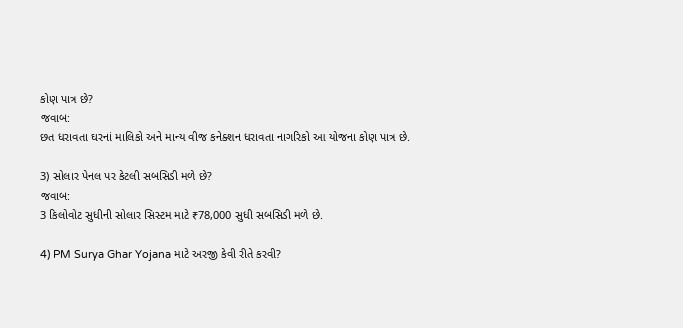કોણ પાત્ર છે?
જવાબ:
છત ધરાવતા ઘરનાં માલિકો અને માન્ય વીજ કનેક્શન ધરાવતા નાગરિકો આ યોજના કોણ પાત્ર છે.

3) સોલાર પેનલ પર કેટલી સબસિડી મળે છે?
જવાબ:
3 કિલોવોટ સુધીની સોલાર સિસ્ટમ માટે ₹78,000 સુધી સબસિડી મળે છે.

4) PM Surya Ghar Yojana માટે અરજી કેવી રીતે કરવી?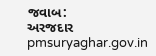જવાબ:
અરજદાર pmsuryaghar.gov.in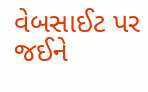વેબસાઈટ પર જઈને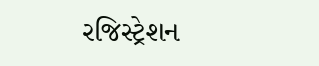રજિસ્ટ્રેશન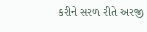કરીને સરળ રીતે અરજી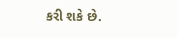કરી શકે છે.